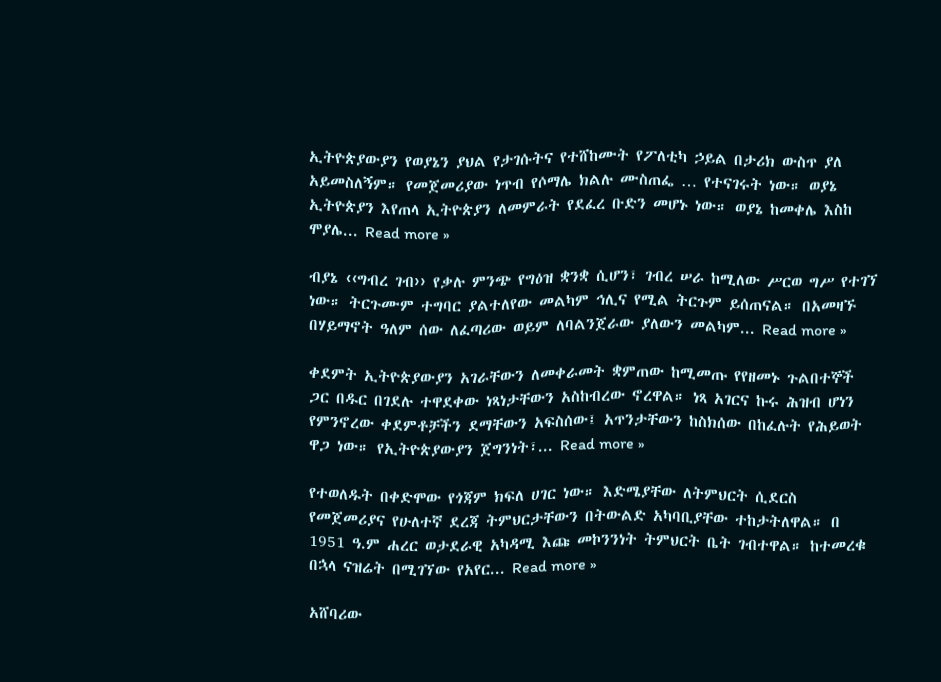ኢትዮጵያውያን የወያኔን ያህል የታገሱትና የተሸከሙት የፖለቲካ ኃይል በታሪክ ውስጥ ያለ አይመስለኝም። የመጀመሪያው ነጥብ የሶማሌ ክልሉ ሙስጠፌ … የተናገሩት ነው። ወያኔ ኢትዮጵያን እየጠላ ኢትዮጵያን ለመምራት የደፈረ ቡድን መሆኑ ነው። ወያኔ ከመቀሌ እስከ ሞያሌ... Read more »

ብያኔ ‹‹ግብረ ገብ›› የቃሉ ምንጭ የግዕዝ ቋንቋ ሲሆን፣ ገብረ ሠራ ከሚለው ሥርወ ግሥ የተገኘ ነው። ትርጉሙም ተግባር ያልተለየው መልካም ኅሊና የሚል ትርጉም ይሰጠናል። በአመዛኙ በሃይማኖት ዓለም ሰው ለፈጣሪው ወይም ለባልንጀራው ያለውን መልካም... Read more »

ቀደምት ኢትዮጵያውያን አገራቸውን ለመቀራመት ቋምጠው ከሚመጡ የየዘመኑ ጉልበተኞች ጋር በዱር በገደሉ ተዋደቀው ነጻነታቸውን አስከብረው ኖረዋል። ነጻ አገርና ኩሩ ሕዝብ ሆነን የምንኖረው ቀደምቶቻችን ደማቸውን አፍስሰው፤ አጥንታቸውን ከስክሰው በከፈሉት የሕይወት ዋጋ ነው። የኢትዮጵያውያን ጀግንነት፣... Read more »

የተወለዱት በቀድሞው የጎጃም ክፍለ ሀገር ነው። እድሜያቸው ለትምህርት ሲደርስ የመጀመሪያና የሁለተኛ ደረጃ ትምህርታቸውን በትውልድ አካባቢያቸው ተከታትለዋል። በ 1951 ዓ.ም ሐረር ወታደራዊ አካዳሚ እጩ መኮንንነት ትምህርት ቤት ገብተዋል። ከተመረቁ በኋላ ናዝሬት በሚገኘው የአየር... Read more »

አሸባሪው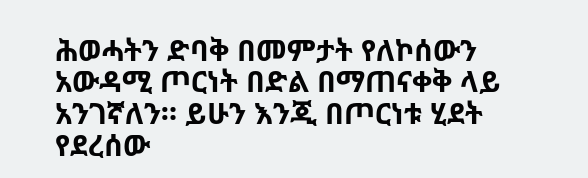ሕወሓትን ድባቅ በመምታት የለኮሰውን አውዳሚ ጦርነት በድል በማጠናቀቅ ላይ አንገኛለን። ይሁን እንጂ በጦርነቱ ሂደት የደረሰው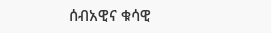ሰብአዊና ቁሳዊ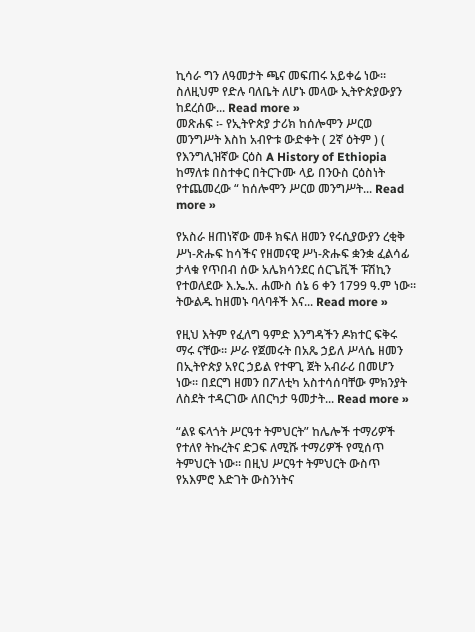ኪሳራ ግን ለዓመታት ጫና መፍጠሩ አይቀሬ ነው። ስለዚህም የድሉ ባለቤት ለሆኑ መላው ኢትዮጵያውያን ከደረሰው... Read more »
መጽሐፍ ፡- የኢትዮጵያ ታሪክ ከሰሎሞን ሥርወ መንግሥት እስከ አብዮቱ ውድቀት ( 2ኛ ዕትም ) ( የእንግሊዝኛው ርዕስ A History of Ethiopia ከማለቱ በስተቀር በትርጉሙ ላይ በንዑስ ርዕስነት የተጨመረው “ ከሰሎሞን ሥርወ መንግሥት... Read more »

የአስራ ዘጠነኛው መቶ ክፍለ ዘመን የሩሲያውያን ረቂቅ ሥነ-ጽሑፍ ከሳችና የዘመናዊ ሥነ-ጽሑፍ ቋንቋ ፈልሳፊ ታላቁ የጥበብ ሰው አሌክሳንደር ሰርጌቪች ፑሽኪን የተወለደው እ.ኤ.አ. ሐሙስ ሰኔ 6 ቀን 1799 ዓ.ም ነው። ትውልዱ ከዘመኑ ባላባቶች እና... Read more »

የዚህ እትም የፈለግ ዓምድ እንግዳችን ዶክተር ፍቅሩ ማሩ ናቸው። ሥራ የጀመሩት በአጼ ኃይለ ሥላሴ ዘመን በኢትዮጵያ አየር ኃይል የተዋጊ ጀት አብራሪ በመሆን ነው። በደርግ ዘመን በፖለቲካ አስተሳሰባቸው ምክንያት ለስደት ተዳርገው ለበርካታ ዓመታት... Read more »

“ልዩ ፍላጎት ሥርዓተ ትምህርት” ከሌሎች ተማሪዎች የተለየ ትኩረትና ድጋፍ ለሚሹ ተማሪዎች የሚሰጥ ትምህርት ነው። በዚህ ሥርዓተ ትምህርት ውስጥ የአእምሮ እድገት ውስንነትና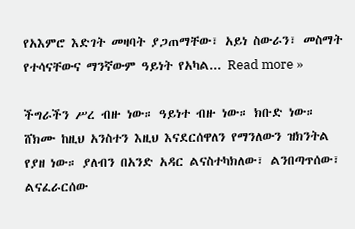የአእምሮ እድገት መዛባት ያጋጠማቸው፣ አይነ ስውራን፣ መስማት የተሳናቸውና ማንኛውም ዓይነት የአካል... Read more »

ችግራችን ሥረ ብዙ ነው። ዓይነተ ብዙ ነው። ክቡድ ነው። ሸክሙ ከዚህ አንስተን እዚህ እናደርሰዋለን የማንለውን ዝክንትል የያዘ ነው። ያለብን በአንድ አዳር ልናስተካክለው፣ ልንበጣጥሰው፣ ልናፈራርሰው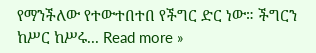የማንችለው የተውተበተበ የችግር ድር ነው። ችግርን ከሥር ከሥሩ... Read more »